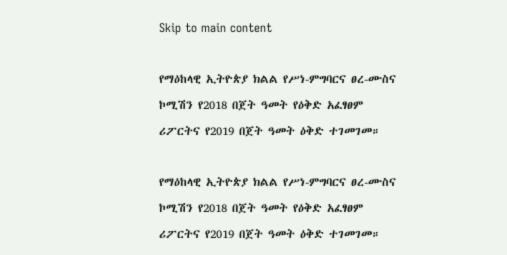Skip to main content

የማዕከላዊ ኢትዮጵያ ክልል የሥነ-ምግባርና ፀረ-ሙስና ኮሚሽን የ2018 በጀት ዓመት የዕቅድ አፈፃፀም ሪፖርትና የ2019 በጀት ዓመት ዕቅድ ተገመገመ።

የማዕከላዊ ኢትዮጵያ ክልል የሥነ-ምግባርና ፀረ-ሙስና ኮሚሽን የ2018 በጀት ዓመት የዕቅድ አፈፃፀም ሪፖርትና የ2019 በጀት ዓመት ዕቅድ ተገመገመ።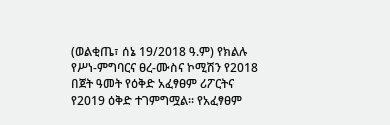(ወልቂጤ፣ ሰኔ 19/2018 ዓ.ም) የክልሉ የሥነ-ምግባርና ፀረ-ሙስና ኮሚሽን የ2018 በጀት ዓመት የዕቅድ አፈፃፀም ሪፖርትና የ2019 ዕቅድ ተገምግሟል። የአፈፃፀም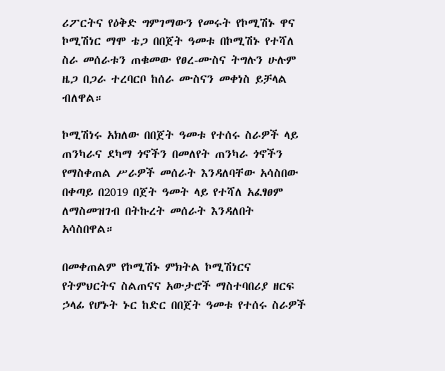ሪፖርትና የዕቅድ ግምገማውን የመሩት የኮሚሽኑ ዋና ኮሚሽነር ማሞ ቴጋ በበጀት ዓመቱ በኮሚሽኑ የተሻለ ስራ መሰራቱን ጠቁመው የፀረ-ሙስና ትግሉን ሁሉም ዜጋ በጋራ ተረባርቦ ከሰራ ሙስናን መቀነስ ይቻላል ብለዋል።

ኮሚሽነሩ አክለው በበጀት ዓመቱ የተሰሩ ስራዎች ላይ ጠንካራና ደካማ ጎኖችን በመለየት ጠንካራ ጎኖችን የማስቀጠል ሥራዎች መሰራት እንዳለባቸው አሳስበው በቀጣይ በ2019 በጀት ዓመት ላይ የተሻለ አፈፃፀም ለማስመዝገብ በትኩረት መሰራት እንዳለበት አሳስበዋል።

በመቀጠልም የኮሚሽኑ ምክትል ኮሚሽነርና የትምህርትና ስልጠናና አውታሮች ማስተባበሪያ ዘርፍ ኃላፊ የሆኑት ኑር ከድር በበጀት ዓመቱ የተሰሩ ስራዎች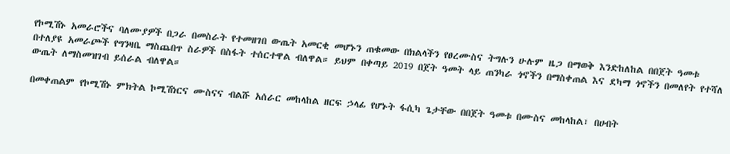የኮሚሽኑ አመራሮችና ባለሙያዎች በጋራ በመስራት የተመዘገበ ውጤት አመርቂ መሆኑን ጠቁመው በክልላችን የፀረሙስና ትግሉን ሁሉም ዜጋ በማወቅ እንድከለከል በበጀት ዓመቱ በተለያዩ አመራጮች የግንዛቤ ማስጨበጥ ስራዎች በስፋት ተሰርተዋል ብለዋል። ይህም በቀጣይ 2019 በጀት ዓመት ላይ ጠንካራ ጎኖችን በማስቀጠል እና ደካማ ጎኖችን በመለየት የተሻለ ውጤት ለማስመዝገብ ይሰራል ብለዋል።

በመቀጠልም የኮሚሽኑ ምክትል ኮሚሽነርና ሙስናና ብልሹ አሰራር መከላከል ዘርፍ ኃላፊ የሆኑት ፋሲካ ጌታቸው በበጀት ዓመቱ በሙስና መከላከል፣ በሀብት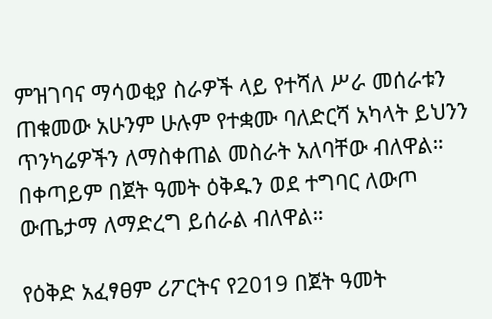ምዝገባና ማሳወቂያ ስራዎች ላይ የተሻለ ሥራ መሰራቱን ጠቁመው አሁንም ሁሉም የተቋሙ ባለድርሻ አካላት ይህንን ጥንካሬዎችን ለማስቀጠል መስራት አለባቸው ብለዋል። በቀጣይም በጀት ዓመት ዕቅዱን ወደ ተግባር ለውጦ ውጤታማ ለማድረግ ይሰራል ብለዋል።

የዕቅድ አፈፃፀም ሪፖርትና የ2019 በጀት ዓመት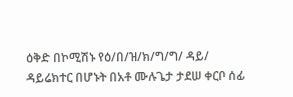ዕቅድ በኮሚሽኑ የዕ/በ/ዝ/ክ/ግ/ግ/ ዳይ/ ዳይሬክተር በሆኑት በአቶ ሙሉጌታ ታደሠ ቀርቦ ሰፊ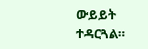ውይይት ተዳርጓል።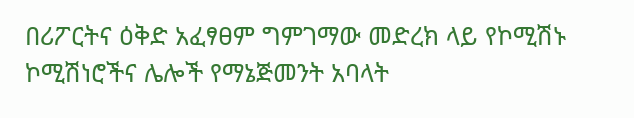በሪፖርትና ዕቅድ አፈፃፀም ግምገማው መድረክ ላይ የኮሚሽኑ ኮሚሽነሮችና ሌሎች የማኔጅመንት አባላት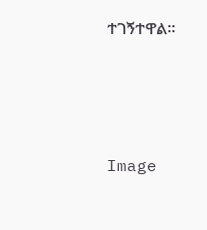ተገኝተዋል።




Image